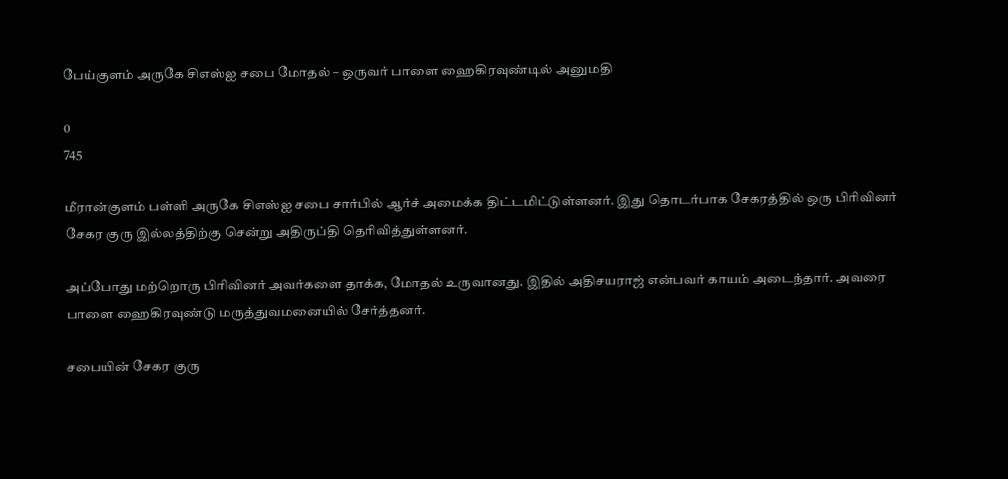பேய்குளம் அருகே சிஎஸ்ஐ சபை மோதல் – ஒருவர் பாளை ஹைகிரவுண்டில் அனுமதி

0
745

மீரான்குளம் பள்ளி அருகே சிஎஸ்ஐ சபை சார்பில் ஆர்ச் அமைக்க திட்டமிட்டுள்ளனர். இது தொடர்பாக சேகரத்தில் ஒரு பிரிவினர் சேகர குரு இல்லத்திற்கு சென்று அதிருப்தி தெரிவித்துள்ளனர்.

அப்போது மற்றொரு பிரிவினர் அவர்களை தாக்க, மோதல் உருவானது. இதில் அதிசயராஜ் என்பவர் காயம் அடைந்தார். அவரை பாளை ஹைகிரவுண்டு மருத்துவமனையில் சேர்த்தனர்.

சபையின் சேகர குரு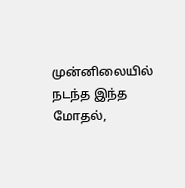முன்னிலையில் நடந்த இந்த மோதல்,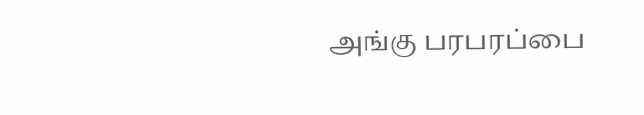அங்கு பரபரப்பை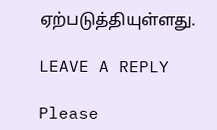ஏற்படுத்தியுள்ளது.

LEAVE A REPLY

Please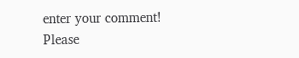enter your comment!
Please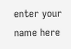enter your name here